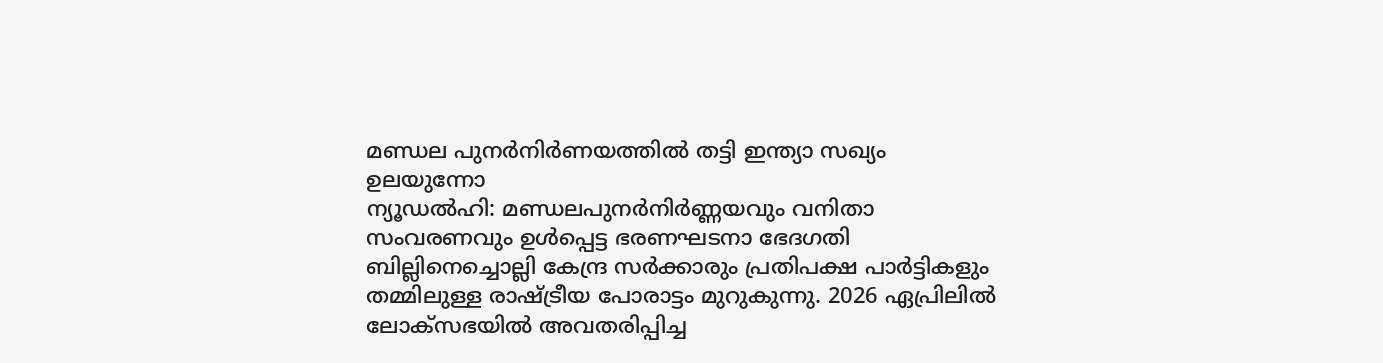മണ്ഡല പുനർനിർണയത്തിൽ തട്ടി ഇന്ത്യാ സഖ്യം ഉലയുന്നോ
ന്യൂഡൽഹി: മണ്ഡലപുനർനിർണ്ണയവും വനിതാ സംവരണവും ഉൾപ്പെട്ട ഭരണഘടനാ ഭേദഗതി ബില്ലിനെച്ചൊല്ലി കേന്ദ്ര സർക്കാരും പ്രതിപക്ഷ പാർട്ടികളും തമ്മിലുള്ള രാഷ്ട്രീയ പോരാട്ടം മുറുകുന്നു. 2026 ഏപ്രിലിൽ ലോക്സഭയിൽ അവതരിപ്പിച്ച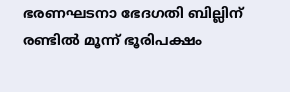ഭരണഘടനാ ഭേദഗതി ബില്ലിന് രണ്ടിൽ മൂന്ന് ഭൂരിപക്ഷം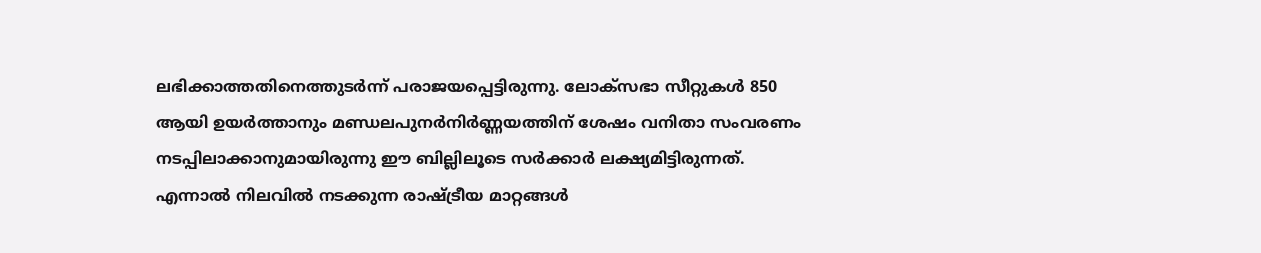ലഭിക്കാത്തതിനെത്തുടർന്ന് പരാജയപ്പെട്ടിരുന്നു. ലോക്സഭാ സീറ്റുകൾ 850 ആയി ഉയർത്താനും മണ്ഡലപുനർനിർണ്ണയത്തിന് ശേഷം വനിതാ സംവരണം നടപ്പിലാക്കാനുമായിരുന്നു ഈ ബില്ലിലൂടെ സർക്കാർ ലക്ഷ്യമിട്ടിരുന്നത്. എന്നാൽ നിലവിൽ നടക്കുന്ന രാഷ്ട്രീയ മാറ്റങ്ങൾ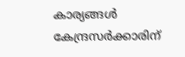കാര്യങ്ങൾ കേന്ദ്രസർക്കാരിന്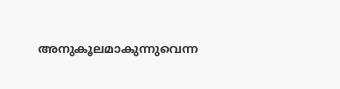അനുകൂലമാകുന്നുവെന്ന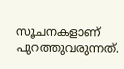സൂചനകളാണ് പുറത്തുവരുന്നത്.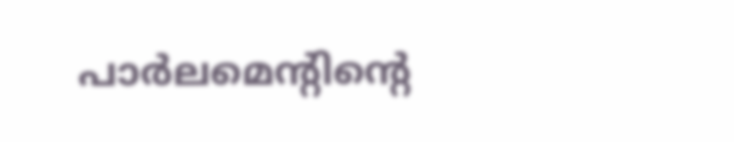പാർലമെന്റിന്റെ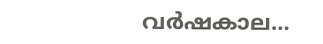വർഷകാല…